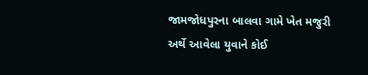જામજોધપુરના બાલવા ગામે ખેત મજુરી અર્થે આવેલા યુવાને કોઈ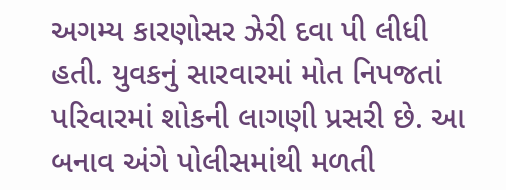અગમ્ય કારણોસર ઝેરી દવા પી લીધી હતી. યુવકનું સારવારમાં મોત નિપજતાં પરિવારમાં શોકની લાગણી પ્રસરી છે. આ બનાવ અંગે પોલીસમાંથી મળતી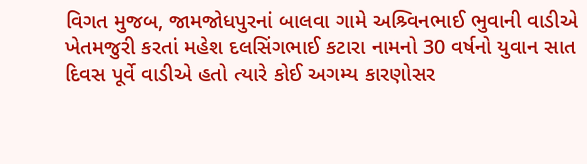વિગત મુજબ, જામજોધપુરનાં બાલવા ગામે અશ્ર્વિનભાઈ ભુવાની વાડીએ ખેતમજુરી કરતાં મહેશ દલસિંગભાઈ કટારા નામનો 30 વર્ષનો યુવાન સાત દિવસ પૂર્વે વાડીએ હતો ત્યારે કોઈ અગમ્ય કારણોસર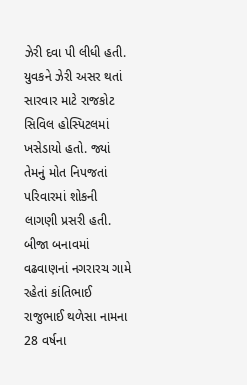ઝેરી દવા પી લીધી હતી. યુવકને ઝેરી અસર થતાં સારવાર માટે રાજકોટ સિવિલ હોસ્પિટલમાં ખસેડાયો હતો. જ્યાં તેમનું મોત નિપજતાં પરિવારમાં શોકની લાગણી પ્રસરી હતી. બીજા બનાવમાં વઢવાણનાં નગરારચ ગામે રહેતાં કાંતિભાઈ રાજુભાઈ થળેસા નામના 28 વર્ષના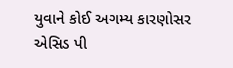યુવાને કોઈ અગમ્ય કારણોસર એસિડ પી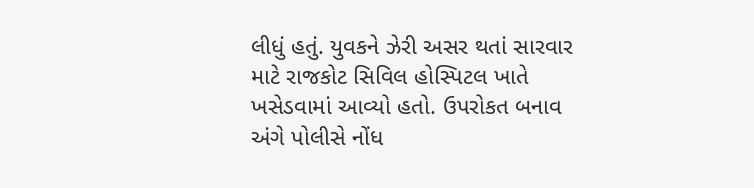લીધું હતું. યુવકને ઝેરી અસર થતાં સારવાર માટે રાજકોટ સિવિલ હોસ્પિટલ ખાતે ખસેડવામાં આવ્યો હતો. ઉપરોકત બનાવ અંગે પોલીસે નોંધ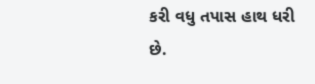કરી વધુ તપાસ હાથ ધરી છે.